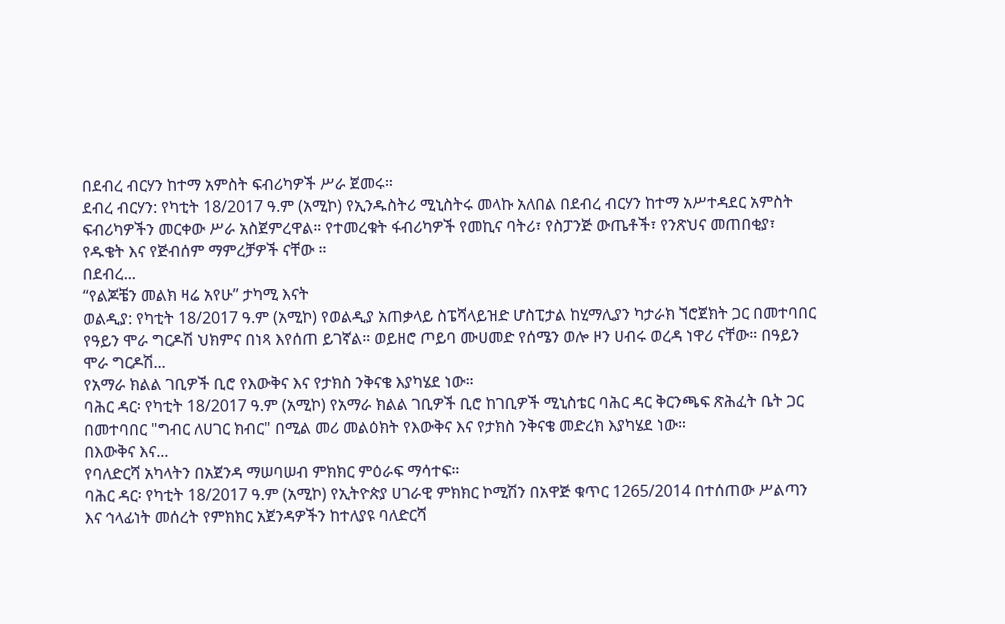በደብረ ብርሃን ከተማ አምስት ፍብሪካዎች ሥራ ጀመሩ።
ደብረ ብርሃን: የካቲት 18/2017 ዓ.ም (አሚኮ) የኢንዱስትሪ ሚኒስትሩ መላኩ አለበል በደብረ ብርሃን ከተማ አሥተዳደር አምስት ፍብሪካዎችን መርቀው ሥራ አስጀምረዋል። የተመረቁት ፋብሪካዎች የመኪና ባትሪ፣ የስፓንጅ ውጤቶች፣ የንጽህና መጠበቂያ፣ የዱቄት እና የጅብሰም ማምረቻዎች ናቸው ።
በደብረ...
“የልጆቼን መልክ ዛሬ አየሁ” ታካሚ እናት
ወልዲያ: የካቲት 18/2017 ዓ.ም (አሚኮ) የወልዲያ አጠቃላይ ስፔሻላይዝድ ሆስፒታል ከሂማሊያን ካታራክ ኘሮጀክት ጋር በመተባበር የዓይን ሞራ ግርዶሽ ህክምና በነጻ እየሰጠ ይገኛል። ወይዘሮ ጦይባ ሙሀመድ የሰሜን ወሎ ዞን ሀብሩ ወረዳ ነዋሪ ናቸው። በዓይን ሞራ ግርዶሽ...
የአማራ ክልል ገቢዎች ቢሮ የእውቅና እና የታክስ ንቅናቄ እያካሄደ ነው።
ባሕር ዳር፡ የካቲት 18/2017 ዓ.ም (አሚኮ) የአማራ ክልል ገቢዎች ቢሮ ከገቢዎች ሚኒስቴር ባሕር ዳር ቅርንጫፍ ጽሕፈት ቤት ጋር በመተባበር "ግብር ለሀገር ክብር" በሚል መሪ መልዕክት የእውቅና እና የታክስ ንቅናቄ መድረክ እያካሄደ ነው።
በእውቅና እና...
የባለድርሻ አካላትን በአጀንዳ ማሠባሠብ ምክክር ምዕራፍ ማሳተፍ።
ባሕር ዳር፡ የካቲት 18/2017 ዓ.ም (አሚኮ) የኢትዮጵያ ሀገራዊ ምክክር ኮሚሽን በአዋጅ ቁጥር 1265/2014 በተሰጠው ሥልጣን እና ኅላፊነት መሰረት የምክክር አጀንዳዎችን ከተለያዩ ባለድርሻ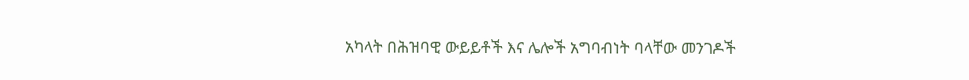አካላት በሕዝባዊ ውይይቶች እና ሌሎች አግባብነት ባላቸው መንገዶች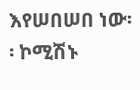እየሠበሠበ ነው፡፡ ኮሚሽኑ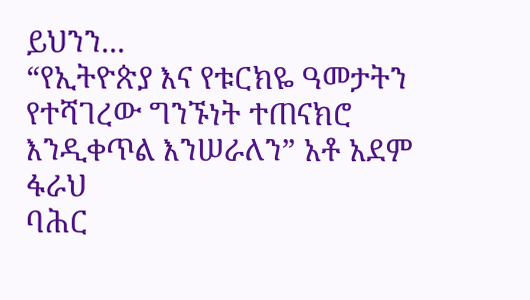ይህንን...
“የኢትዮጵያ እና የቱርክዬ ዓመታትን የተሻገረው ግንኙነት ተጠናክሮ እንዲቀጥል እንሠራለን” አቶ አደም ፋራህ
ባሕር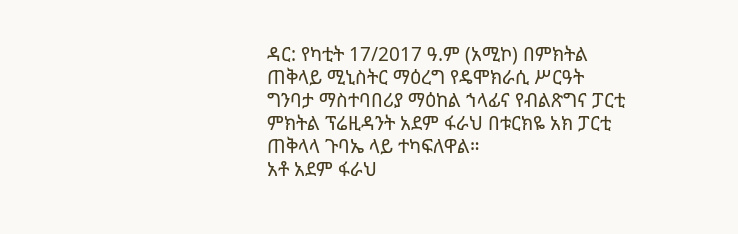ዳር: የካቲት 17/2017 ዓ.ም (አሚኮ) በምክትል ጠቅላይ ሚኒስትር ማዕረግ የዴሞክራሲ ሥርዓት ግንባታ ማስተባበሪያ ማዕከል ኀላፊና የብልጽግና ፓርቲ ምክትል ፕሬዚዳንት አደም ፋራህ በቱርክዬ አክ ፓርቲ ጠቅላላ ጉባኤ ላይ ተካፍለዋል።
አቶ አደም ፋራህ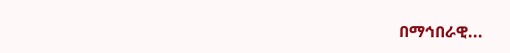በማኅበራዊ...